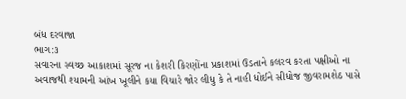બંધ દરવાજા
ભાગ:૩
સવારના સ્વચ્છ આકાશમાં સૂરજ ના કેશરી કિરણોંના પ્રકાશમાં ઉડતાને કલરવ કરતા પક્ષીઓ ના અવાજથી શ્યામની આંખ ખૂલીને કયા વિચારે જોર લીધુ કે તે નાહી ધોઈને સીધોજ જીવરામશેઠ પાસે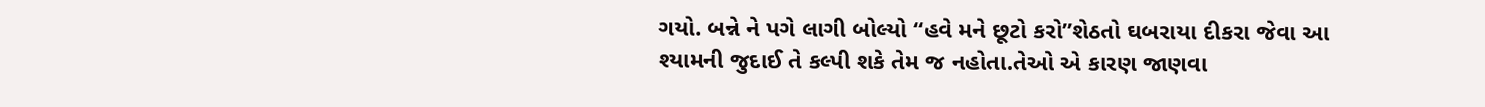ગયો. બન્ને ને પગે લાગી બોલ્યો “હવે મને છૂટો કરો”શેઠતો ઘબરાયા દીકરા જેવા આ શ્યામની જુદાઈ તે કલ્પી શકે તેમ જ નહોતા.તેઓ એ કારણ જાણવા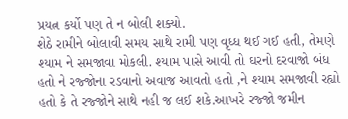પ્રયત્ન કર્યો પણ તે ન બોલી શક્યો.
શેઠે રામીને બોલાવી સમય સાથે રામી પણ વૃધ્ધ થઈ ગઈ હતી, તેમણે શ્યામ ને સમજાવા મોકલી. શ્યામ પાસે આવી તો ઘરનો દરવાજો બંધ હતો ને રજ્જોના રડવાનો અવાજ આવતો હતો ,ને શ્યામ સમજાવી રહ્યો હતો કે તે રજ્જોને સાથે નહી જ લઈ શકે.આખરે રજ્જો જમીન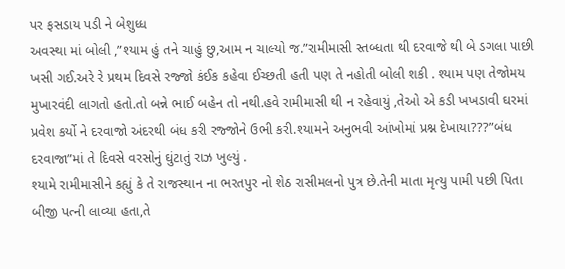પર ફસડાય પડી ને બેશુધ્ધ
અવસ્થા માં બોલી ,”શ્યામ હું તને ચાહું છુ,આમ ન ચાલ્યો જ.”રામીમાસી સ્તબ્ધતા થી દરવાજે થી બે ડગલા પાછી ખસી ગઈ.અરે રે પ્રથમ દિવસે રજ્જો કંઈક કહેવા ઈચ્છતી હતી પણ તે નહોતી બોલી શકી . શ્યામ પણ તેજોમય મુખારવંદી લાગતો હતો.તો બન્ને ભાઈ બહેન તો નથી.હવે રામીમાસી થી ન રહેવાયું ,તેઓ એ કડી ખખડાવી ઘરમાં પ્રવેશ કર્યો ને દરવાજો અંદરથી બંધ કરી રજ્જોને ઉભી કરી.શ્યામને અનુભવી આંખોમાં પ્રશ્ન દેખાયા???”બંધ દરવાજા”માં તે દિવસે વરસોનું ઘુંટાતું રાઝ ખુલ્યું .
શ્યામે રામીમાસીને કહ્યું કે તે રાજસ્થાન ના ભરતપુર નો શેઠ રાસીમલનો પુત્ર છે.તેની માતા મૃત્યુ પામી પછી પિતા બીજી પત્ની લાવ્યા હતા,તે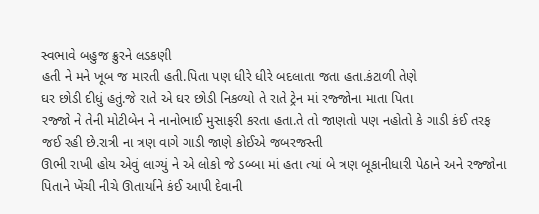સ્વભાવે બહુજ ક્રુરને લડકણી
હતી ને મને ખૂબ જ મારતી હતી.પિતા પણ ધીરે ધીરે બદલાતા જતા હતા.કંટાળી તેણે
ઘર છોડી દીધું હતું.જે રાતે એ ઘર છોડી નિકળ્યો તે રાતે ટ્રેન માં રજ્જોના માતા પિતા
રજ્જો ને તેની મોટીબેન ને નાનોભાઈ મુસાફરી કરતા હતા.તે તો જાણતો પણ નહોતો કે ગાડી કંઈ તરફ જઈ રહી છે.રાત્રી ના ત્રણ વાગે ગાડી જાણે કોઈએ જબરજસ્તી
ઊભી રાખી હોય એવું લાગ્યું ને એ લોકો જે ડબ્બા માં હતા ત્યાં બે ત્રણ બૂકાનીધારી પેઠાને અને રજ્જોના પિતાને ખેંચી નીચે ઊતાર્યાને કંઈ આપી દેવાની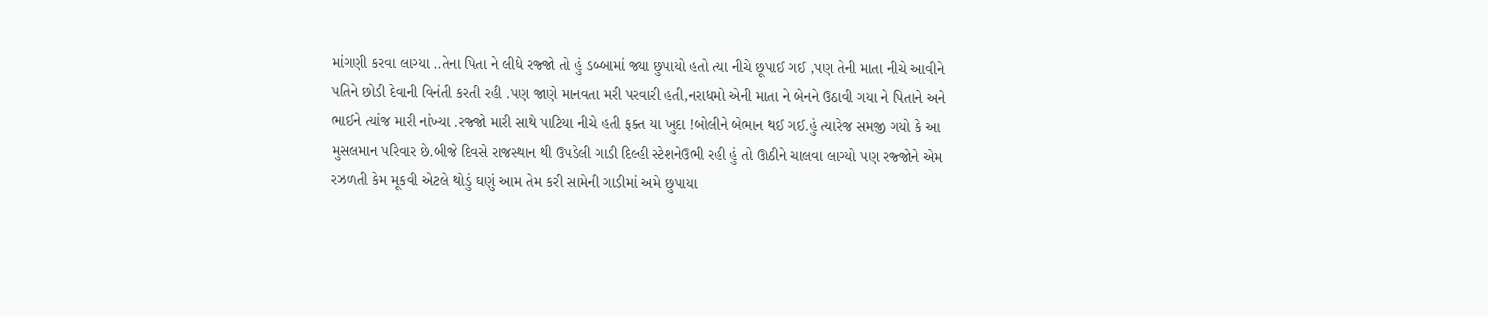માંગણી કરવા લાગ્યા ..તેના પિતા ને લીધે રજ્જો તો હું ડબ્બામાં જ્યા છુપાયો હતો ત્યા નીચે છૂપાઈ ગઈ ,પણ તેની માતા નીચે આવીને પતિને છોડી દેવાની વિનંતી કરતી રહી .પણ જાણે માનવતા મરી પરવારી હતી,નરાધમો એની માતા ને બેનને ઉઠાવી ગયા ને પિતાને અને ભાઈને ત્યાંજ મારી નાંખ્યા .રજ્જો મારી સાથે પાટિયા નીચે હતી ફક્ત યા ખુદા !બોલીને બેભાન થઈ ગઈ.હું ત્યારેજ સમજી ગયો કે આ મુસલમાન પરિવાર છે.બીજે દિવસે રાજસ્થાન થી ઉપડેલી ગાડી દિલ્હી સ્ટેશનેઉભી રહી હું તો ઊઠીને ચાલવા લાગ્યો પણ રજ્જોને એમ રઝળતી કેમ મૂકવી એટલે થોડું ઘણું આમ તેમ કરી સામેની ગાડીમાં અમે છુપાયા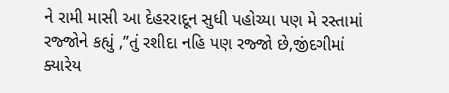ને રામી માસી આ દેહરરાદૂન સુધી પહોચ્યા પણ મે રસ્તામાં રજ્જોને કહ્યું ,”તું રશીદા નહિ પણ રજ્જો છે,જીંદગીમાં ક્યારેય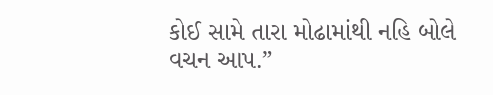કોઈ સામે તારા મોઢામાંથી નહિ બોલે વચન આપ.”